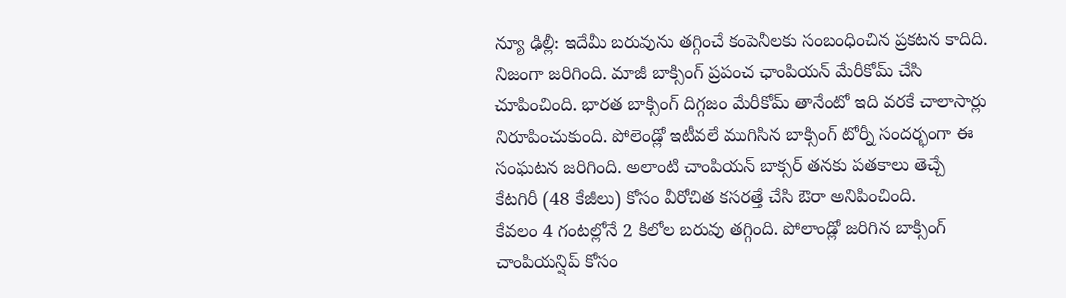న్యూ ఢిల్లీ: ఇదేమీ బరువును తగ్గించే కంపెనీలకు సంబంధించిన ప్రకటన కాదిది. నిజంగా జరిగింది. మాజీ బాక్సింగ్ ప్రపంచ ఛాంపియన్ మేరీకోమ్ చేసి చూపించింది. భారత బాక్సింగ్ దిగ్గజం మేరీకోమ్ తానేంటో ఇది వరకే చాలాసార్లు నిరూపించుకుంది. పోలెండ్లో ఇటీవలే ముగిసిన బాక్సింగ్ టోర్నీ సందర్భంగా ఈ సంఘటన జరిగింది. అలాంటి చాంపియన్ బాక్సర్ తనకు పతకాలు తెచ్చే కేటగిరీ (48 కేజీలు) కోసం వీరోచిత కసరత్తే చేసి ఔరా అనిపించింది.
కేవలం 4 గంటల్లోనే 2 కిలోల బరువు తగ్గింది. పోలాండ్లో జరిగిన బాక్సింగ్ చాంపియన్షిప్ కోసం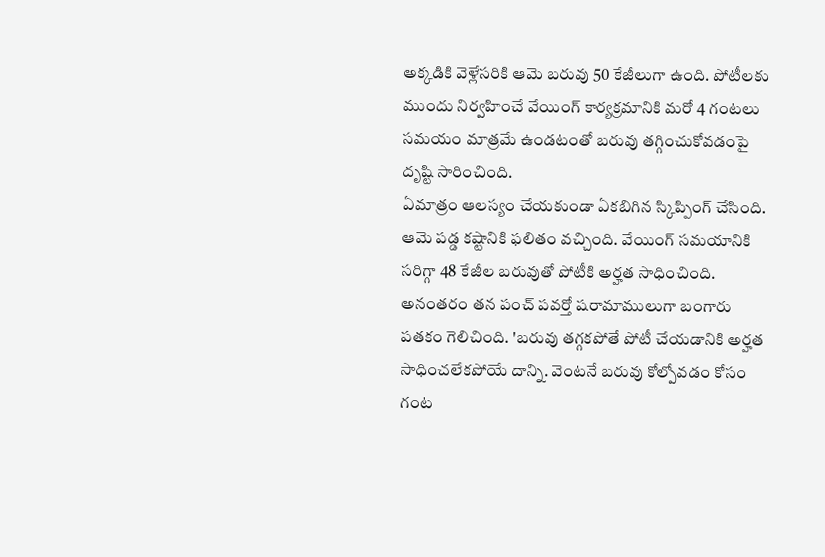అక్కడికి వెళ్లేసరికి ఆమె బరువు 50 కేజీలుగా ఉంది. పోటీలకు ముందు నిర్వహించే వేయింగ్ కార్యక్రమానికి మరో 4 గంటలు సమయం మాత్రమే ఉండటంతో బరువు తగ్గించుకోవడంపై దృష్టి సారించింది.
ఏమాత్రం ఆలస్యం చేయకుండా ఏకబిగిన స్కిప్పింగ్ చేసింది. ఆమె పడ్డ కష్టానికి ఫలితం వచ్చింది. వేయింగ్ సమయానికి సరిగ్గా 48 కేజీల బరువుతో పోటీకి అర్హత సాధించింది. అనంతరం తన పంచ్ పవర్తో షరామాములుగా బంగారు పతకం గెలిచింది. 'బరువు తగ్గకపోతే పోటీ చేయడానికి అర్హత సాధించలేకపోయే దాన్ని. వెంటనే బరువు కోల్పోవడం కోసం గంట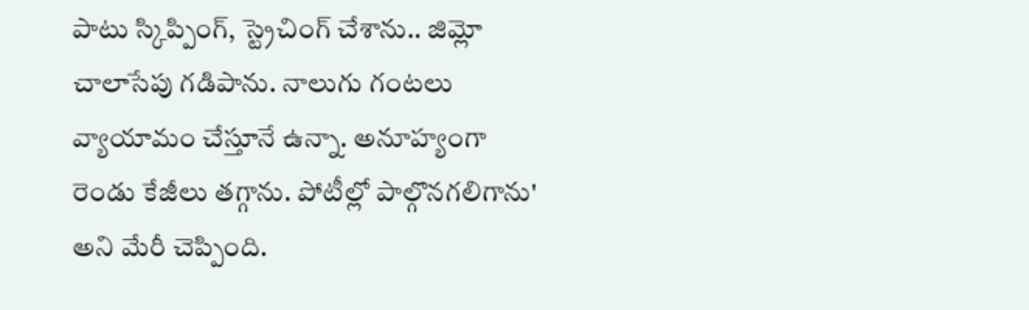పాటు స్కిప్పింగ్, స్ట్రెచింగ్ చేశాను.. జిమ్లో చాలాసేపు గడిపాను. నాలుగు గంటలు వ్యాయామం చేస్తూనే ఉన్నా. అనూహ్యంగా రెండు కేజీలు తగ్గాను. పోటీల్లో పాల్గొనగలిగాను' అని మేరీ చెప్పింది.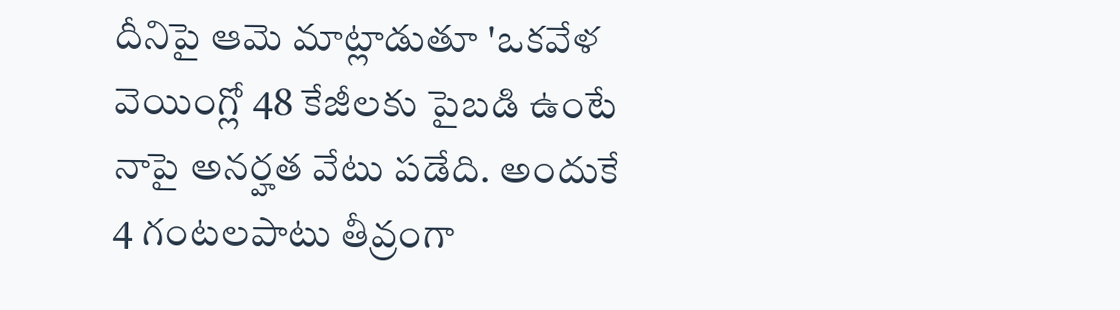దీనిపై ఆమె మాట్లాడుతూ 'ఒకవేళ వెయింగ్లో 48 కేజీలకు పైబడి ఉంటే నాపై అనర్హత వేటు పడేది. అందుకే 4 గంటలపాటు తీవ్రంగా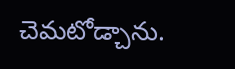చెమటోడ్చాను.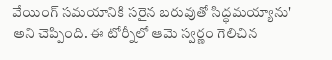వేయింగ్ సమయానికి సరైన బరువుతో సిద్ధమయ్యాను' అని చెప్పింది. ఈ టోర్నీలో ఆమె స్వర్ణం గెలిచిన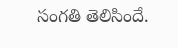సంగతి తెలిసిందే.